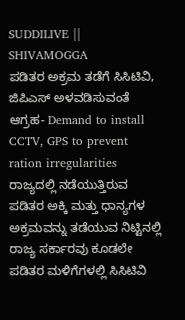SUDDILIVE || SHIVAMOGGA
ಪಡಿತರ ಅಕ್ರಮ ತಡೆಗೆ ಸಿಸಿಟಿವಿ, ಜಿಪಿಎಸ್ ಅಳವಡಿಸುವಂತೆ ಆಗ್ರಹ- Demand to install CCTV, GPS to prevent ration irregularities
ರಾಜ್ಯದಲ್ಲಿ ನಡೆಯುತ್ತಿರುವ ಪಡಿತರ ಅಕ್ಕಿ ಮತ್ತು ಧಾನ್ಯಗಳ ಅಕ್ರಮವನ್ನು ತಡೆಯುವ ನಿಟ್ಟಿನಲ್ಲಿ ರಾಜ್ಯ ಸರ್ಕಾರವು ಕೂಡಲೇ ಪಡಿತರ ಮಳಿಗೆಗಳಲ್ಲಿ ಸಿಸಿಟಿವಿ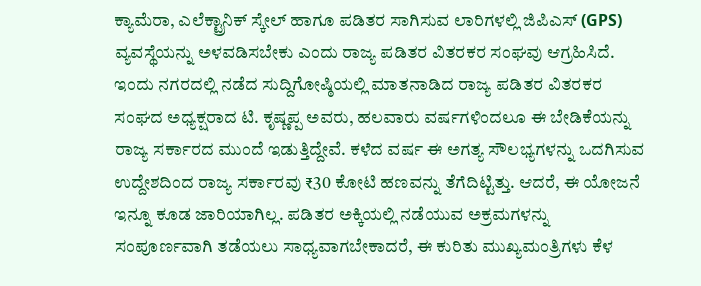ಕ್ಯಾಮೆರಾ, ಎಲೆಕ್ಟ್ರಾನಿಕ್ ಸ್ಕೇಲ್ ಹಾಗೂ ಪಡಿತರ ಸಾಗಿಸುವ ಲಾರಿಗಳಲ್ಲಿ ಜಿಪಿಎಸ್ (GPS) ವ್ಯವಸ್ಥೆಯನ್ನು ಅಳವಡಿಸಬೇಕು ಎಂದು ರಾಜ್ಯ ಪಡಿತರ ವಿತರಕರ ಸಂಘವು ಆಗ್ರಹಿಸಿದೆ.
ಇಂದು ನಗರದಲ್ಲಿ ನಡೆದ ಸುದ್ದಿಗೋಷ್ಠಿಯಲ್ಲಿ ಮಾತನಾಡಿದ ರಾಜ್ಯ ಪಡಿತರ ವಿತರಕರ ಸಂಘದ ಅಧ್ಯಕ್ಷರಾದ ಟಿ. ಕೃಷ್ಣಪ್ಪ ಅವರು, ಹಲವಾರು ವರ್ಷಗಳಿಂದಲೂ ಈ ಬೇಡಿಕೆಯನ್ನು ರಾಜ್ಯ ಸರ್ಕಾರದ ಮುಂದೆ ಇಡುತ್ತಿದ್ದೇವೆ. ಕಳೆದ ವರ್ಷ ಈ ಅಗತ್ಯ ಸೌಲಭ್ಯಗಳನ್ನು ಒದಗಿಸುವ ಉದ್ದೇಶದಿಂದ ರಾಜ್ಯ ಸರ್ಕಾರವು ₹30 ಕೋಟಿ ಹಣವನ್ನು ತೆಗೆದಿಟ್ಟಿತ್ತು. ಆದರೆ, ಈ ಯೋಜನೆ ಇನ್ನೂ ಕೂಡ ಜಾರಿಯಾಗಿಲ್ಲ. ಪಡಿತರ ಅಕ್ಕಿಯಲ್ಲಿ ನಡೆಯುವ ಅಕ್ರಮಗಳನ್ನು ಸಂಪೂರ್ಣವಾಗಿ ತಡೆಯಲು ಸಾಧ್ಯವಾಗಬೇಕಾದರೆ, ಈ ಕುರಿತು ಮುಖ್ಯಮಂತ್ರಿಗಳು ಕೆಳ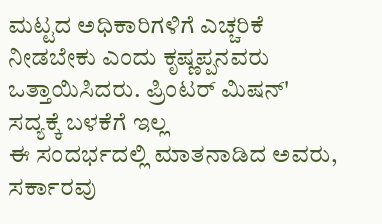ಮಟ್ಟದ ಅಧಿಕಾರಿಗಳಿಗೆ ಎಚ್ಚರಿಕೆ ನೀಡಬೇಕು ಎಂದು ಕೃಷ್ಣಪ್ಪನವರು ಒತ್ತಾಯಿಸಿದರು. ಪ್ರಿಂಟರ್ ಮಿಷನ್' ಸದ್ಯಕ್ಕೆ ಬಳಕೆಗೆ ಇಲ್ಲ
ಈ ಸಂದರ್ಭದಲ್ಲಿ ಮಾತನಾಡಿದ ಅವರು, ಸರ್ಕಾರವು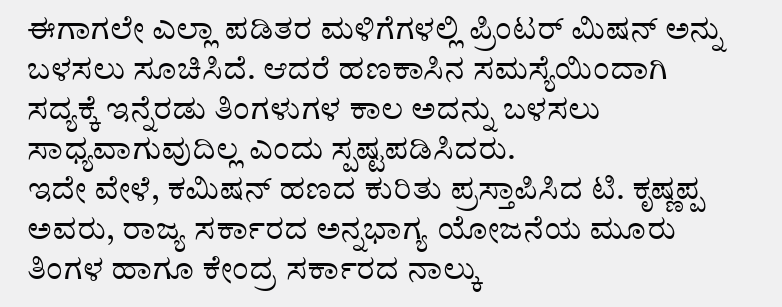ಈಗಾಗಲೇ ಎಲ್ಲಾ ಪಡಿತರ ಮಳಿಗೆಗಳಲ್ಲಿ ಪ್ರಿಂಟರ್ ಮಿಷನ್ ಅನ್ನು ಬಳಸಲು ಸೂಚಿಸಿದೆ. ಆದರೆ ಹಣಕಾಸಿನ ಸಮಸ್ಯೆಯಿಂದಾಗಿ ಸದ್ಯಕ್ಕೆ ಇನ್ನೆರಡು ತಿಂಗಳುಗಳ ಕಾಲ ಅದನ್ನು ಬಳಸಲು ಸಾಧ್ಯವಾಗುವುದಿಲ್ಲ ಎಂದು ಸ್ಪಷ್ಟಪಡಿಸಿದರು.
ಇದೇ ವೇಳೆ, ಕಮಿಷನ್ ಹಣದ ಕುರಿತು ಪ್ರಸ್ತಾಪಿಸಿದ ಟಿ. ಕೃಷ್ಣಪ್ಪ ಅವರು, ರಾಜ್ಯ ಸರ್ಕಾರದ ಅನ್ನಭಾಗ್ಯ ಯೋಜನೆಯ ಮೂರು ತಿಂಗಳ ಹಾಗೂ ಕೇಂದ್ರ ಸರ್ಕಾರದ ನಾಲ್ಕು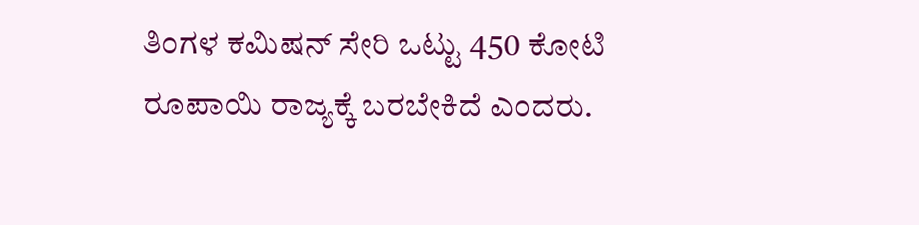ತಿಂಗಳ ಕಮಿಷನ್ ಸೇರಿ ಒಟ್ಟು 450 ಕೋಟಿ ರೂಪಾಯಿ ರಾಜ್ಯಕ್ಕೆ ಬರಬೇಕಿದೆ ಎಂದರು.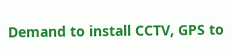Demand to install CCTV, GPS to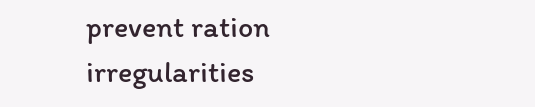prevent ration irregularities